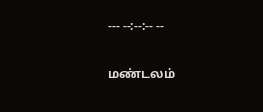--- --:--:-- --

மண்டலம்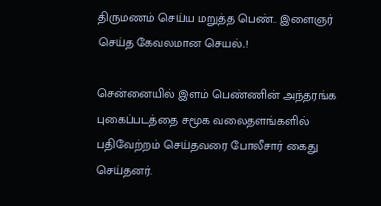திருமணம் செய்ய மறுத்த பெண்.. இளைஞர் செய்த கேவலமான செயல்..!

சென்னையில் இளம் பெண்ணின் அந்தரங்க புகைப்படத்தை சமூக வலைதளங்களில் பதிவேற்றம் செய்தவரை போலீசார் கைது செய்தனர்.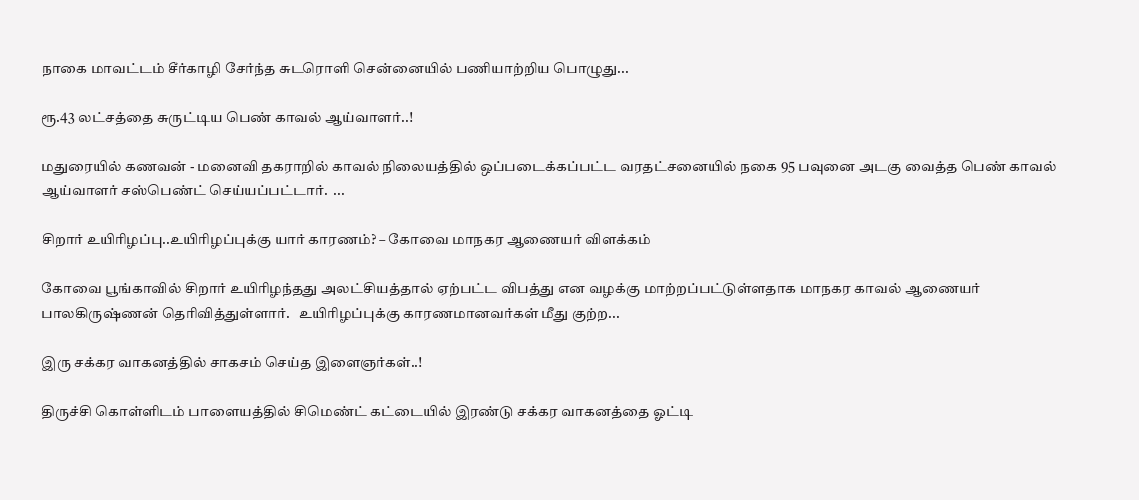நாகை மாவட்டம் சீர்காழி சேர்ந்த சுடரொளி சென்னையில் பணியாற்றிய பொழுது...

ரூ.43 லட்சத்தை சுருட்டிய பெண் காவல் ஆய்வாளர்..!

மதுரையில் கணவன் - மனைவி தகராறில் காவல் நிலையத்தில் ஒப்படைக்கப்பட்ட வரதட்சனையில் நகை 95 பவுனை அடகு வைத்த பெண் காவல் ஆய்வாளர் சஸ்பெண்ட் செய்யப்பட்டார்.  ...

சிறார் உயிரிழப்பு..உயிரிழப்புக்கு யார் காரணம்? – கோவை மாநகர ஆணையர் விளக்கம்

கோவை பூங்காவில் சிறார் உயிரிழந்தது அலட்சியத்தால் ஏற்பட்ட விபத்து என வழக்கு மாற்றப்பட்டுள்ளதாக மாநகர காவல் ஆணையர் பாலகிருஷ்ணன் தெரிவித்துள்ளார்.   உயிரிழப்புக்கு காரணமானவர்கள் மீது குற்ற...

இரு சக்கர வாகனத்தில் சாகசம் செய்த இளைஞர்கள்..!

திருச்சி கொள்ளிடம் பாளையத்தில் சிமெண்ட் கட்டையில் இரண்டு சக்கர வாகனத்தை ஓட்டி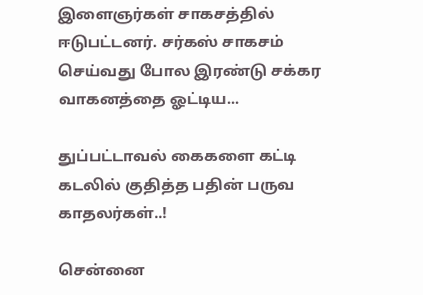இளைஞர்கள் சாகசத்தில் ஈடுபட்டனர். சர்கஸ் சாகசம் செய்வது போல இரண்டு சக்கர வாகனத்தை ஓட்டிய...

துப்பட்டாவல் கைகளை கட்டி கடலில் குதித்த பதின் பருவ காதலர்கள்..!

சென்னை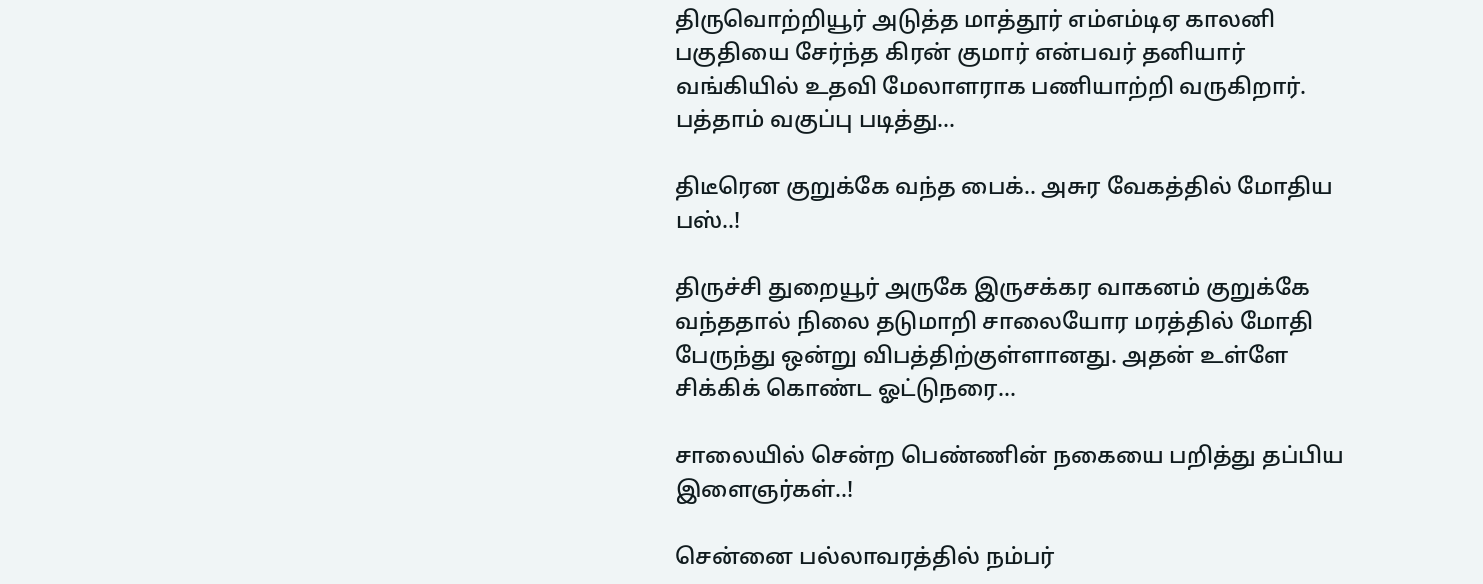திருவொற்றியூர் அடுத்த மாத்தூர் எம்எம்டிஏ காலனி பகுதியை சேர்ந்த கிரன் குமார் என்பவர் தனியார் வங்கியில் உதவி மேலாளராக பணியாற்றி வருகிறார். பத்தாம் வகுப்பு படித்து...

திடீரென குறுக்கே வந்த பைக்.. அசுர வேகத்தில் மோதிய பஸ்..!

திருச்சி துறையூர் அருகே இருசக்கர வாகனம் குறுக்கே வந்ததால் நிலை தடுமாறி சாலையோர மரத்தில் மோதி பேருந்து ஒன்று விபத்திற்குள்ளானது. அதன் உள்ளே சிக்கிக் கொண்ட ஓட்டுநரை...

சாலையில் சென்ற பெண்ணின் நகையை பறித்து தப்பிய இளைஞர்கள்..!

சென்னை பல்லாவரத்தில் நம்பர்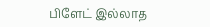பிளேட் இல்லாத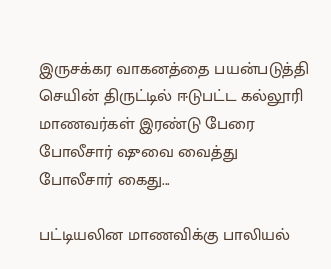இருசக்கர வாகனத்தை பயன்படுத்தி செயின் திருட்டில் ஈடுபட்ட கல்லூரி மாணவர்கள் இரண்டு பேரை போலீசார் ஷுவை வைத்து போலீசார் கைது...

பட்டியலின மாணவிக்கு பாலியல்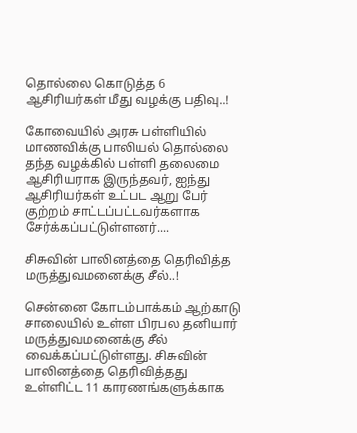தொல்லை கொடுத்த 6 ஆசிரியர்கள் மீது வழக்கு பதிவு..!

கோவையில் அரசு பள்ளியில் மாணவிக்கு பாலியல் தொல்லை தந்த வழக்கில் பள்ளி தலைமை ஆசிரியராக இருந்தவர், ஐந்து ஆசிரியர்கள் உட்பட ஆறு பேர் குற்றம் சாட்டப்பட்டவர்களாக சேர்க்கப்பட்டுள்ளனர்....

சிசுவின் பாலினத்தை தெரிவித்த மருத்துவமனைக்கு சீல்..!

சென்னை கோடம்பாக்கம் ஆற்காடு சாலையில் உள்ள பிரபல தனியார் மருத்துவமனைக்கு சீல் வைக்கப்பட்டுள்ளது. சிசுவின் பாலினத்தை தெரிவித்தது உள்ளிட்ட 11 காரணங்களுக்காக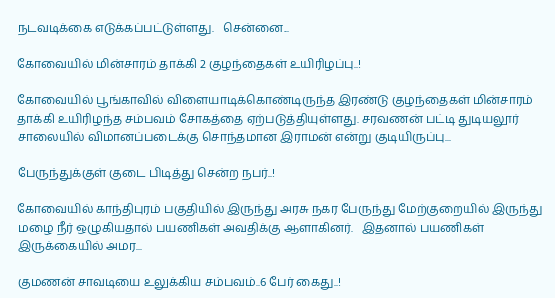நடவடிக்கை எடுக்கப்பட்டுள்ளது.   சென்னை...

கோவையில் மின்சாரம் தாக்கி 2 குழந்தைகள் உயிரிழப்பு..!

கோவையில் பூங்காவில் விளையாடிக்கொண்டிருந்த இரண்டு குழந்தைகள் மின்சாரம் தாக்கி உயிரிழந்த சம்பவம் சோகத்தை ஏற்படுத்தியுள்ளது. சரவணன் பட்டி துடியலூர் சாலையில் விமானப்படைக்கு சொந்தமான இராமன் என்று குடியிருப்பு...

பேருந்துக்குள் குடை பிடித்து சென்ற நபர்..!

கோவையில் காந்திபுரம் பகுதியில் இருந்து அரசு நகர பேருந்து மேற்குறையில் இருந்து மழை நீர் ஒழுகியதால் பயணிகள் அவதிக்கு ஆளாகினர்.   இதனால் பயணிகள் இருக்கையில் அமர...

குமணன் சாவடியை உலுக்கிய சம்பவம்..6 பேர் கைது..!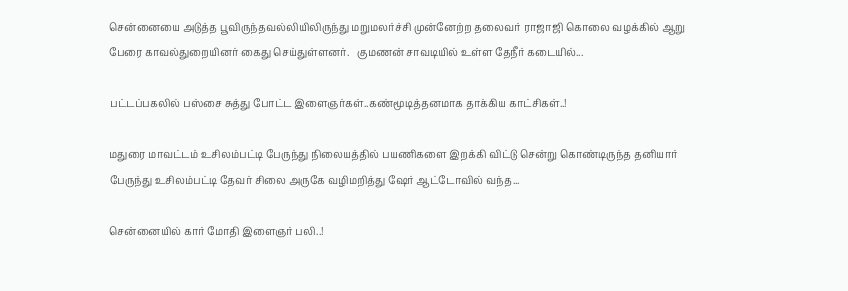சென்னையை அடுத்த பூவிருந்தவல்லியிலிருந்து மறுமலர்ச்சி முன்னேற்ற தலைவர் ராஜாஜி கொலை வழக்கில் ஆறு பேரை காவல்துறையினர் கைது செய்துள்ளனர்.   குமணன் சாவடியில் உள்ள தேநீர் கடையில்...

பட்டப்பகலில் பஸ்சை சுத்து போட்ட இளைஞர்கள்..கண்மூடித்தனமாக தாக்கிய காட்சிகள்..!

மதுரை மாவட்டம் உசிலம்பட்டி பேருந்து நிலையத்தில் பயணிகளை இறக்கி விட்டு சென்று கொண்டிருந்த தனியார் பேருந்து உசிலம்பட்டி தேவர் சிலை அருகே வழிமறித்து ஷேர் ஆட்டோவில் வந்த...

சென்னையில் கார் மோதி இளைஞர் பலி..!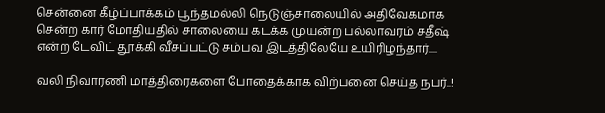சென்னை கீழ்ப்பாக்கம் பூந்தமல்லி நெடுஞ்சாலையில் அதிவேகமாக சென்ற கார் மோதியதில் சாலையை கடக்க முயன்ற பல்லாவரம் சதீஷ் என்ற டேவிட் தூக்கி வீசப்பட்டு சம்பவ இடத்திலேயே உயிரிழந்தார்....

வலி நிவாரணி மாத்திரைகளை போதைக்காக விற்பனை செய்த நபர்..!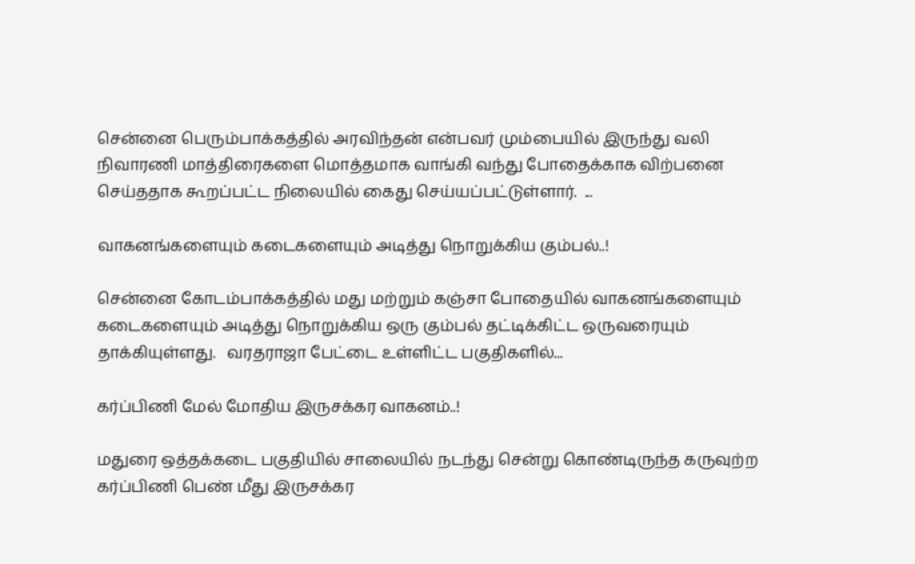சென்னை பெரும்பாக்கத்தில் அரவிந்தன் என்பவர் மும்பையில் இருந்து வலி நிவாரணி மாத்திரைகளை மொத்தமாக வாங்கி வந்து போதைக்காக விற்பனை செய்ததாக கூறப்பட்ட நிலையில் கைது செய்யப்பட்டுள்ளார்.  ...

வாகனங்களையும் கடைகளையும் அடித்து நொறுக்கிய கும்பல்..!

சென்னை கோடம்பாக்கத்தில் மது மற்றும் கஞ்சா போதையில் வாகனங்களையும் கடைகளையும் அடித்து நொறுக்கிய ஒரு கும்பல் தட்டிக்கிட்ட ஒருவரையும் தாக்கியுள்ளது.   வரதராஜா பேட்டை உள்ளிட்ட பகுதிகளில்...

கர்ப்பிணி மேல் மோதிய இருசக்கர வாகனம்..!

மதுரை ஒத்தக்கடை பகுதியில் சாலையில் நடந்து சென்று கொண்டிருந்த கருவுற்ற கர்ப்பிணி பெண் மீது இருசக்கர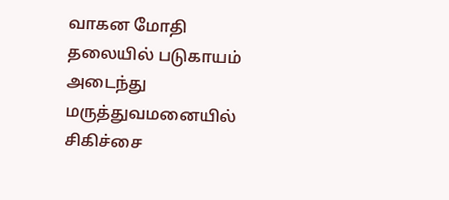வாகன மோதி தலையில் படுகாயம் அடைந்து மருத்துவமனையில் சிகிச்சை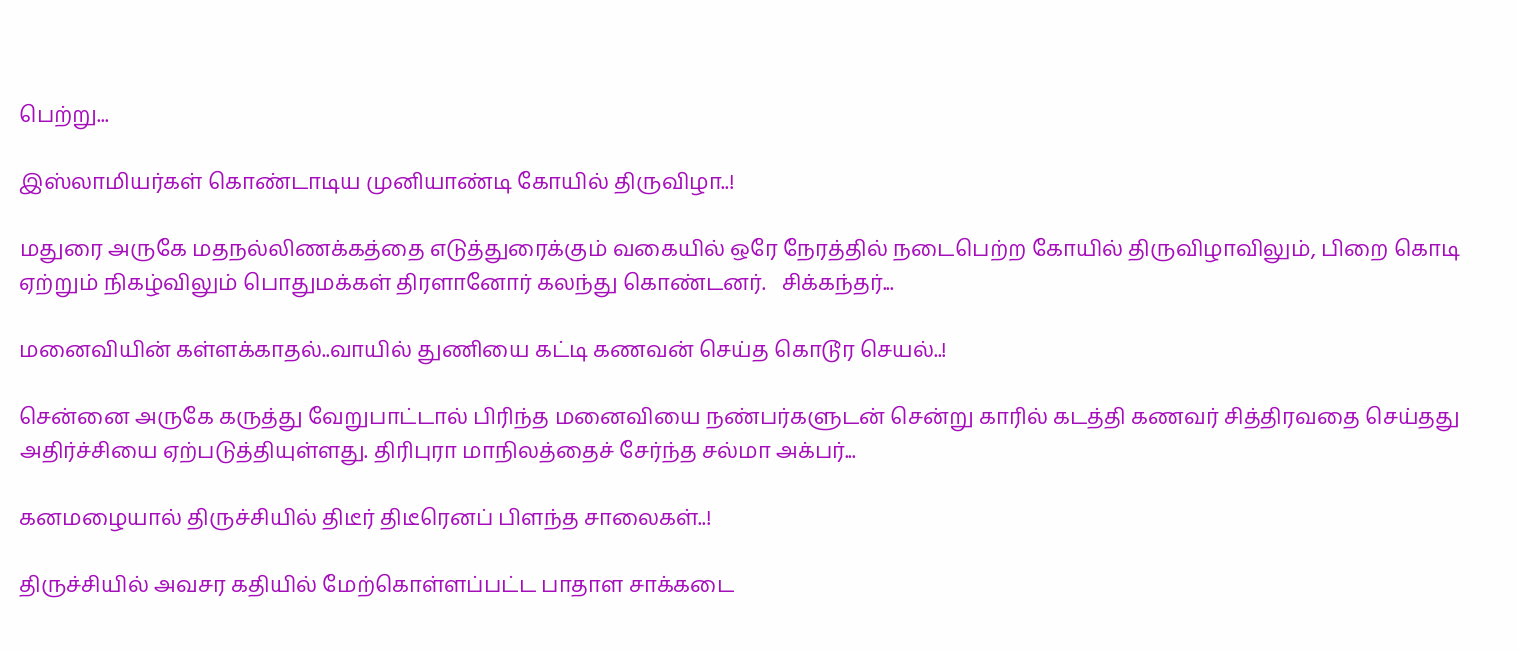பெற்று...

இஸ்லாமியர்கள் கொண்டாடிய முனியாண்டி கோயில் திருவிழா..!

மதுரை அருகே மதநல்லிணக்கத்தை எடுத்துரைக்கும் வகையில் ஒரே நேரத்தில் நடைபெற்ற கோயில் திருவிழாவிலும், பிறை கொடி ஏற்றும் நிகழ்விலும் பொதுமக்கள் திரளானோர் கலந்து கொண்டனர்.   சிக்கந்தர்...

மனைவியின் கள்ளக்காதல்..வாயில் துணியை கட்டி கணவன் செய்த கொடூர செயல்..!

சென்னை அருகே கருத்து வேறுபாட்டால் பிரிந்த மனைவியை நண்பர்களுடன் சென்று காரில் கடத்தி கணவர் சித்திரவதை செய்தது அதிர்ச்சியை ஏற்படுத்தியுள்ளது. திரிபுரா மாநிலத்தைச் சேர்ந்த சல்மா அக்பர்...

கனமழையால் திருச்சியில் திடீர் திடீரெனப் பிளந்த சாலைகள்..!

திருச்சியில் அவசர கதியில் மேற்கொள்ளப்பட்ட பாதாள சாக்கடை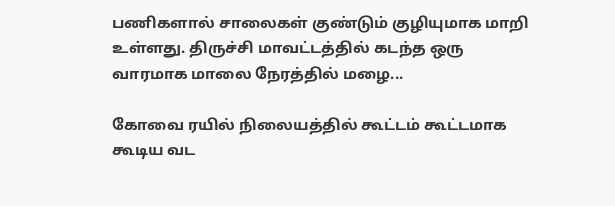பணிகளால் சாலைகள் குண்டும் குழியுமாக மாறி உள்ளது. திருச்சி மாவட்டத்தில் கடந்த ஒரு வாரமாக மாலை நேரத்தில் மழை...

கோவை ரயில் நிலையத்தில் கூட்டம் கூட்டமாக கூடிய வட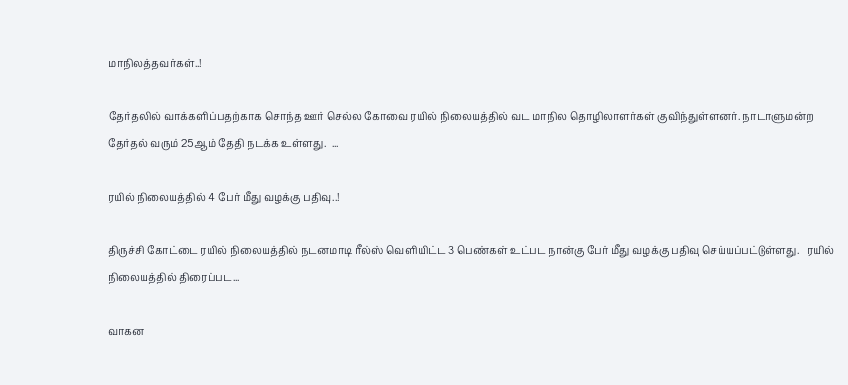மாநிலத்தவர்கள்..!

தேர்தலில் வாக்களிப்பதற்காக சொந்த ஊர் செல்ல கோவை ரயில் நிலையத்தில் வட மாநில தொழிலாளர்கள் குவிந்துள்ளனர். நாடாளுமன்ற தேர்தல் வரும் 25ஆம் தேதி நடக்க உள்ளது.  ...

ரயில் நிலையத்தில் 4 பேர் மீது வழக்கு பதிவு..!

திருச்சி கோட்டை ரயில் நிலையத்தில் நடனமாடி ரீல்ஸ் வெளியிட்ட 3 பெண்கள் உட்பட நான்கு பேர் மீது வழக்கு பதிவு செய்யப்பட்டுள்ளது.   ரயில் நிலையத்தில் திரைப்பட...

வாகன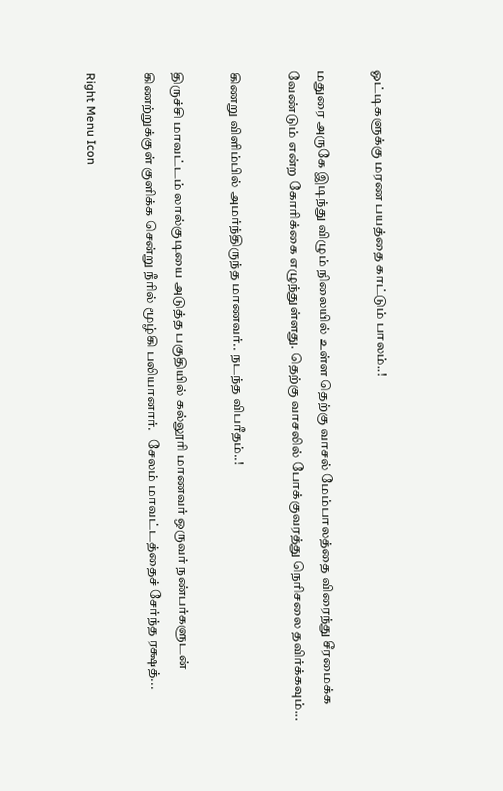ஓட்டிகளுக்கு மரண பயத்தை காட்டும் பாலம்..!

மதுரை அருகே இடிந்து விழும் நிலையில் உள்ள தெற்கு வாசல் மேம்பாலத்தை விரைந்து சீரமைக்க வேண்டும் என்ற கோரிக்கை எழுந்துள்ளது. தெற்கு வாசலில் போக்குவரத்து நெரிசலை தவிர்க்கவும்...

கிணறு விளிம்பில் அமர்ந்திருந்த மாணவர்.. நடந்த விபரீதம்..!

திருச்சி மாவட்டம் லால்குடியை அடுத்த பகுதியில் கல்லூரி மாணவர் ஒருவர் நண்பர்களுடன் கிணற்றுக்குள் குளிக்க சென்று நீரில் மூழ்கி பலியானார்.   சேலம் மாவட்டத்தைச் சேர்ந்த ரக்ஷத்...

Right Menu Icon